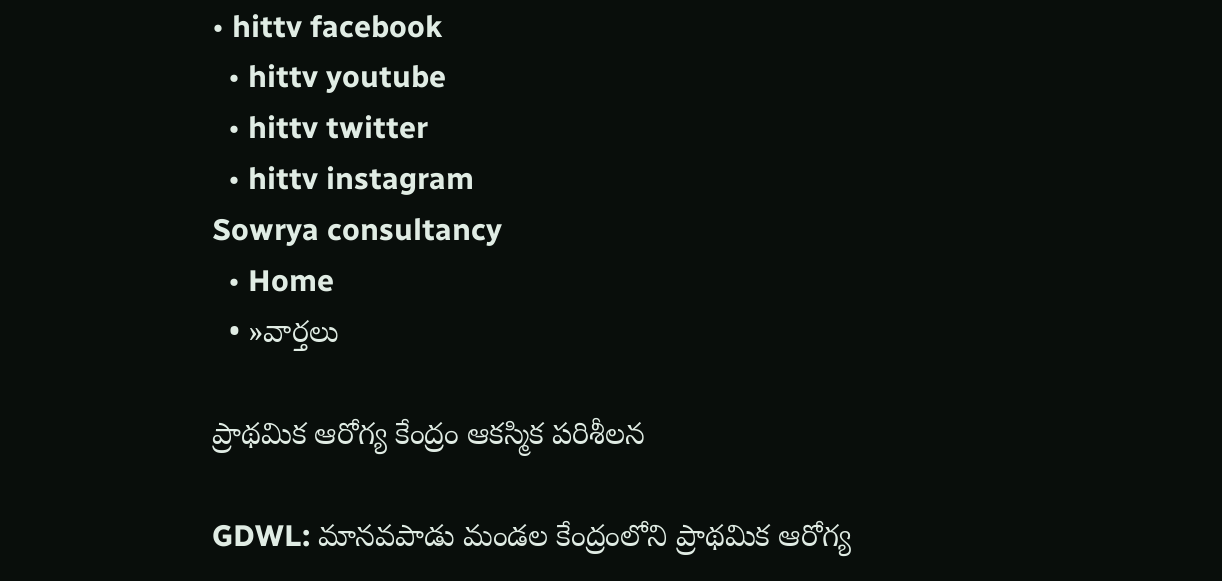• hittv facebook
  • hittv youtube
  • hittv twitter
  • hittv instagram
Sowrya consultancy
  • Home
  • »వార్తలు

ప్రాథమిక ఆరోగ్య కేంద్రం ఆకస్మిక పరిశీలన

GDWL: మానవపాడు మండల కేంద్రంలోని ప్రాథమిక ఆరోగ్య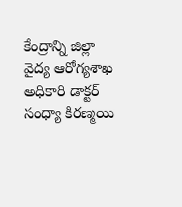కేంద్రాన్ని జిల్లా వైద్య ఆరోగ్యశాఖ అధికారి డాక్టర్ సంధ్యా కిరణ్మయి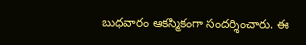బుధవారం ఆకస్మికంగా సందర్శించారు. ఈ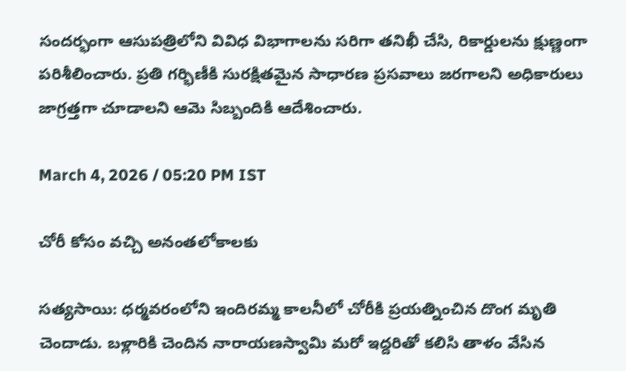సందర్భంగా ఆసుపత్రిలోని వివిధ విభాగాలను సరిగా తనిఖీ చేసి, రికార్డులను క్షుణ్ణంగా పరిశీలించారు. ప్రతి గర్భిణీకి సురక్షితమైన సాధారణ ప్రసవాలు జరగాలని అధికారులు జాగ్రత్తగా చూడాలని ఆమె సిబ్బందికి ఆదేశించారు.

March 4, 2026 / 05:20 PM IST

చోరీ కోసం వచ్చి అనంతలోకాలకు

సత్యసాయి: ధర్మవరంలోని ఇందిరమ్మ కాలనీలో చోరీకి ప్రయత్నించిన దొంగ మృతి చెందాడు. బళ్లారికి చెందిన నారాయణస్వామి మరో ఇద్దరితో కలిసి తాళం వేసిన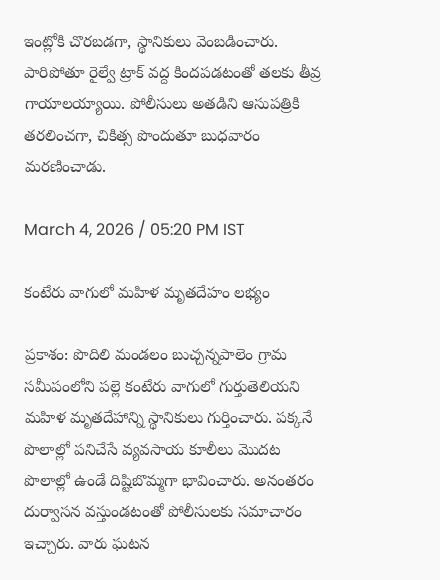ఇంట్లోకి చొరబడగా, స్థానికులు వెంబడించారు. పారిపోతూ రైల్వే ట్రాక్ వద్ద కిందపడటంతో తలకు తీవ్ర గాయాలయ్యాయి. పోలీసులు అతడిని ఆసుపత్రికి తరలించగా, చికిత్స పొందుతూ బుధవారం మరణించాడు.

March 4, 2026 / 05:20 PM IST

కంటేరు వాగులో మహిళ మృతదేహం లభ్యం

ప్రకాశం: పొదిలి మండలం బుచ్చన్నపాలెం గ్రామ సమీపంలోని పల్లె కంటేరు వాగులో గుర్తుతెలియని మహిళ మృతదేహాన్ని స్థానికులు గుర్తించారు. పక్కనే పొలాల్లో పనిచేసే వ్యవసాయ కూలీలు మొదట పొలాల్లో ఉండే దిష్టిబొమ్మగా భావించారు. అనంతరం దుర్వాసన వస్తుండటంతో పోలీసులకు సమాచారం ఇచ్చారు. వారు ఘటన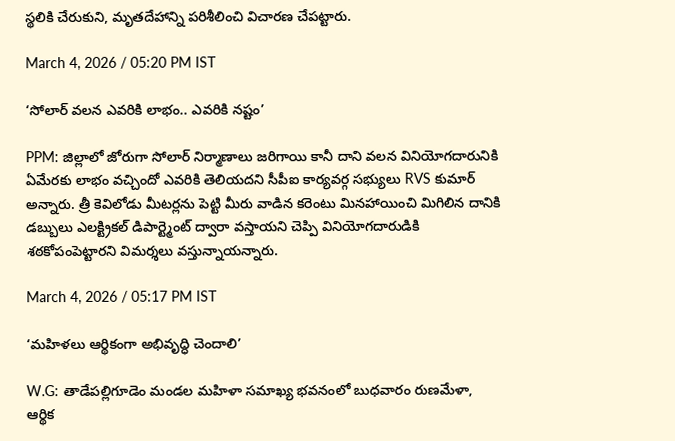స్థలికి చేరుకుని, మృతదేహాన్ని పరిశీలించి విచారణ చేపట్టారు.

March 4, 2026 / 05:20 PM IST

‘సోలార్ వలన ఎవరికి లాభం.. ఎవరికి నష్టం’

PPM: జిల్లాలో జోరుగా సోలార్ నిర్మాణాలు జరిగాయి కానీ దాని వలన వినియోగదారునికి ఏమేరకు లాభం వచ్చిందో ఎవరికి తెలియదని సీపీఐ కార్యవర్గ సభ్యులు RVS కుమార్ అన్నారు. త్రీ కెవిలోడు మీటర్లను పెట్టి మీరు వాడిన కరెంటు మినహాయించి మిగిలిన దానికి డబ్బులు ఎలక్ట్రికల్ డిపార్ట్మెంట్ ద్వారా వస్తాయని చెప్పి వినియోగదారుడికి శఠకోపంపెట్టారని విమర్శలు వస్తున్నాయన్నారు.

March 4, 2026 / 05:17 PM IST

‘మహిళలు ఆర్థికంగా అభివృద్ధి చెందాలి’

W.G: తాడేపల్లిగూడెం మండల మహిళా సమాఖ్య భవనంలో బుధవారం రుణమేళా, ఆర్థిక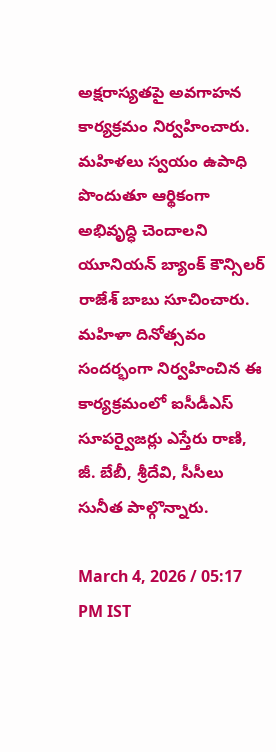అక్షరాస్యతపై అవగాహన కార్యక్రమం నిర్వహించారు. మహిళలు స్వయం ఉపాధి పొందుతూ ఆర్థికంగా అభివృద్ధి చెందాలని యూనియన్ బ్యాంక్ కౌన్సిలర్ రాజేశ్ బాబు సూచించారు. మహిళా దినోత్సవం సందర్భంగా నిర్వహించిన ఈ కార్యక్రమంలో ఐసీడీఎస్ సూపర్వైజర్లు ఎస్తేరు రాణి, జీ. బేబీ, శ్రీదేవి, సీసీలు సునీత పాల్గొన్నారు.

March 4, 2026 / 05:17 PM IST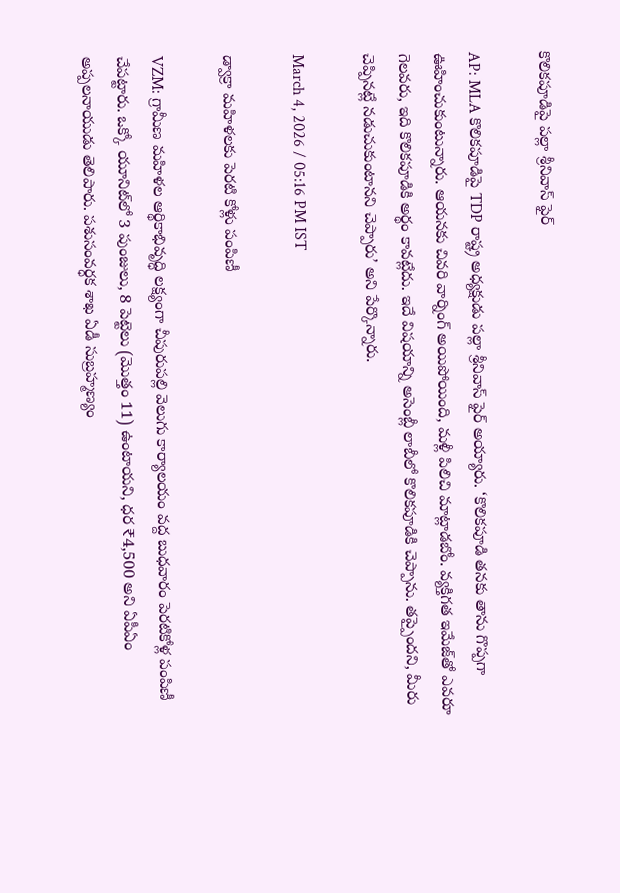కొలికపూడిపై పల్లా శ్రీనివాస్ ఫైర్

AP: MLA కొలికపూడిపై TDP రాష్ట్ర అధ్యక్షుడు పల్లా శ్రీనివాస్ ఫైర్ అయ్యారు. ‘కొలికపూడి తనకు తాను గొప్పగా ఊహించుకుంటున్నారు. ఆయనకు చివరి వార్నింగ్ అయిపోయింది, మళ్లీ పిలిచి మాట్లాడబోం. వ్యక్తిగత ఇమేజ్‌తో ఎవరూ గెలవరు, ఇది కొలికపూడికి అర్థం కావట్లేదు. ఇదే విషయాన్ని అసెంబ్లీ లాబీలో కొలికపూడికి చెప్పాను. తప్పైందని, మీరు చెప్పినట్లే నడుచుకుంటానని చెప్పారు’ అని పేర్కొన్నారు.

March 4, 2026 / 05:16 PM IST

డ్వాక్రా మహిళలకు పెరటి కోళ్లు పంపిణీ

VZM: గ్రామీణ మహిళల ఆర్థికాభివృద్ధి లక్ష్యంగా చీపురుపల్లి వెలుగు కార్యాలయం వద్ద బుధవారం పెరటికోళ్ల పంపిణీ చేపట్టారు. ఒక్కో యూనిట్‌లో 3 పుంజులు, 8 పెట్టెలు (మొత్తం 11) ఉంటాయని, ధర ₹4,500 అని ఏపీఏం అప్పలనాయుడు తెలిపారు. పశుసంవర్ధక శాఖ ఏడీ సుబ్రహ్మణ్యం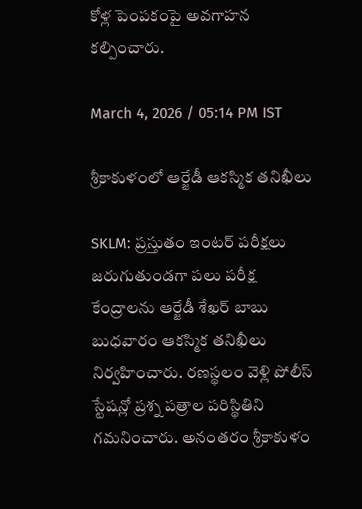కోళ్ల పెంపకంపై అవగాహన కల్పించారు.

March 4, 2026 / 05:14 PM IST

శ్రీకాకుళంలో ఆర్జేడీ ఆకస్మిక తనిఖీలు

SKLM: ప్రస్తుతం ఇంటర్ పరీక్షలు జరుగుతుండగా పలు పరీక్ష కేంద్రాలను ఆర్జేడీ శేఖర్ బాబు బుధవారం ఆకస్మిక తనిఖీలు నిర్వహించారు. రణస్థలం వెళ్లి పోలీస్ స్టేషన్లో ప్రశ్న పత్రాల పరిస్థితిని గమనించారు. అనంతరం శ్రీకాకుళం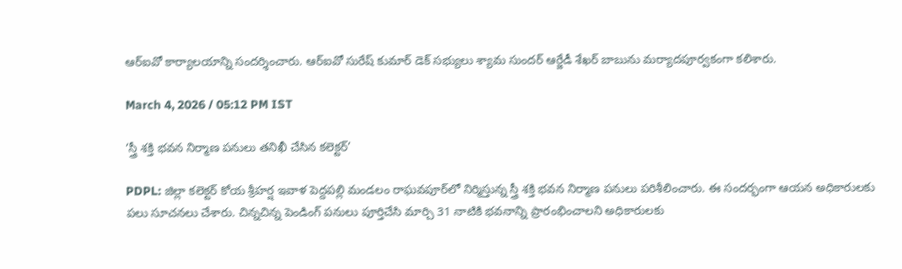ఆర్ఐవో కార్యాలయాన్ని సందర్శించారు. ఆర్ఐవో సురేష్ కుమార్ డెక్ సభ్యులు శ్యామ సుందర్ ఆర్జేడీ శేఖర్ బాబును మర్యాదపూర్వకంగా కలిశారు.

March 4, 2026 / 05:12 PM IST

‘స్త్రీ శక్తి భవన నిర్మాణ పనులు తనిఖీ చేసిన కలెక్టర్’

PDPL: జిల్లా కలెక్టర్ కోయ శ్రీహర్ష ఇవాళ పెద్దపల్లి మండలం రాఘవపూర్‌లో నిర్మిస్తున్న స్త్రీ శక్తి భవన నిర్మాణ పనులు పరిశీలించారు. ఈ సందర్భంగా ఆయన అధికారులకు పలు సూచనలు చేశారు. చిన్నచిన్న పెండింగ్ పనులు పూర్తిచేసి మార్చి 31 నాటికి భవనాన్ని ప్రారంభించాలని అధికారులకు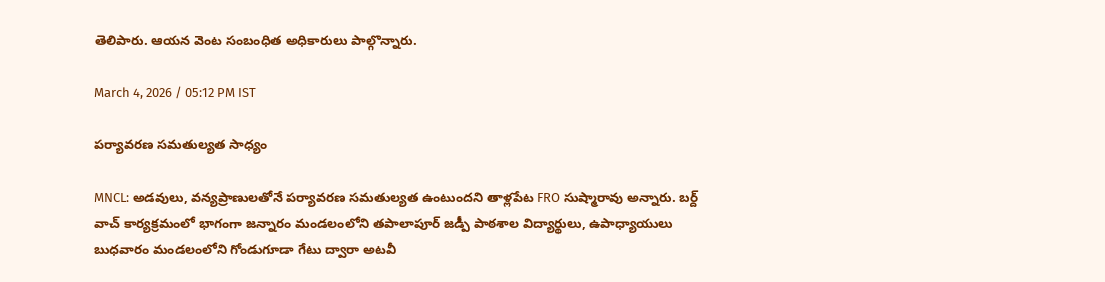తెలిపారు. ఆయన వెంట సంబంధిత అధికారులు పాల్గొన్నారు.

March 4, 2026 / 05:12 PM IST

పర్యావరణ సమతుల్యత సాధ్యం

MNCL: అడవులు, వన్యప్రాణులతోనే పర్యావరణ సమతుల్యత ఉంటుందని తాళ్లపేట FRO సుష్మారావు అన్నారు. బర్ద్ వాచ్ కార్యక్రమంలో భాగంగా జన్నారం మండలంలోని తపాలాపూర్ జడ్పీ పాఠశాల విద్యార్థులు, ఉపాధ్యాయులు బుధవారం మండలంలోని గోండుగూడా గేటు ద్వారా అటవీ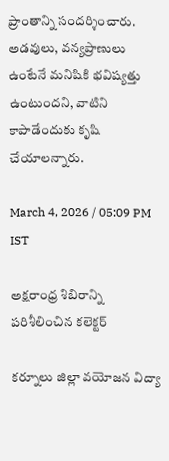ప్రాంతాన్ని సందర్శించారు. అడవులు, వన్యప్రాణులు ఉంటేనే మనిషికి భవిష్యత్తు ఉంటుందని, వాటిని కాపాడేందుకు కృషి చేయాలన్నారు.

March 4, 2026 / 05:09 PM IST

అక్షరాంధ్ర శిబిరాన్ని పరిశీలించిన కలెక్టర్

కర్నూలు జిల్లా వయోజన విద్యా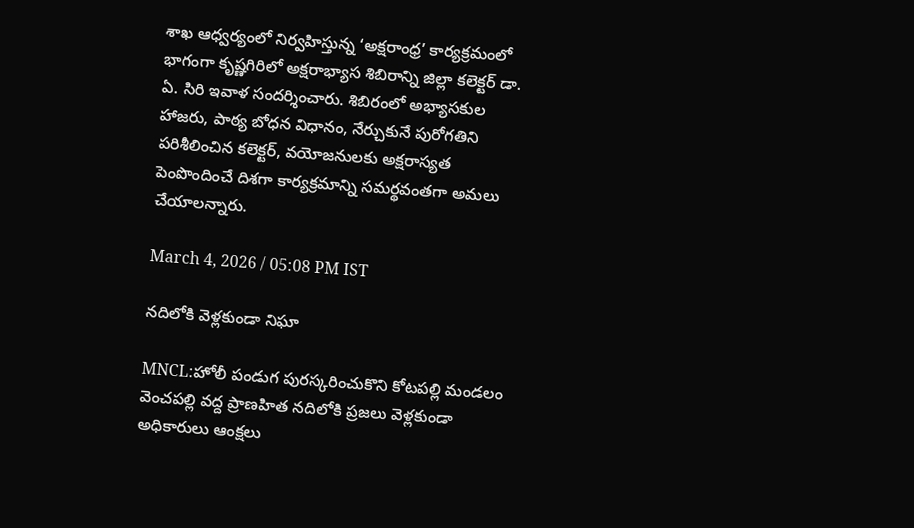శాఖ ఆధ్వర్యంలో నిర్వహిస్తున్న ‘అక్షరాంధ్ర’ కార్యక్రమంలో భాగంగా కృష్ణగిరిలో అక్షరాభ్యాస శిబిరాన్ని జిల్లా కలెక్టర్ డా. ఏ. సిరి ఇవాళ సందర్శించారు. శిబిరంలో అభ్యాసకుల హాజరు, పాఠ్య బోధన విధానం, నేర్చుకునే పురోగతిని పరిశీలించిన కలెక్టర్, వయోజనులకు అక్షరాస్యత పెంపొందించే దిశగా కార్యక్రమాన్ని సమర్థవంతగా అమలు చేయాలన్నారు.

March 4, 2026 / 05:08 PM IST

నదిలోకి వెళ్లకుండా నిఘా

MNCL:హోలీ పండుగ పురస్కరించుకొని కోటపల్లి మండలం వెంచపల్లి వద్ద ప్రాణహిత నదిలోకి ప్రజలు వెళ్లకుండా అధికారులు ఆంక్షలు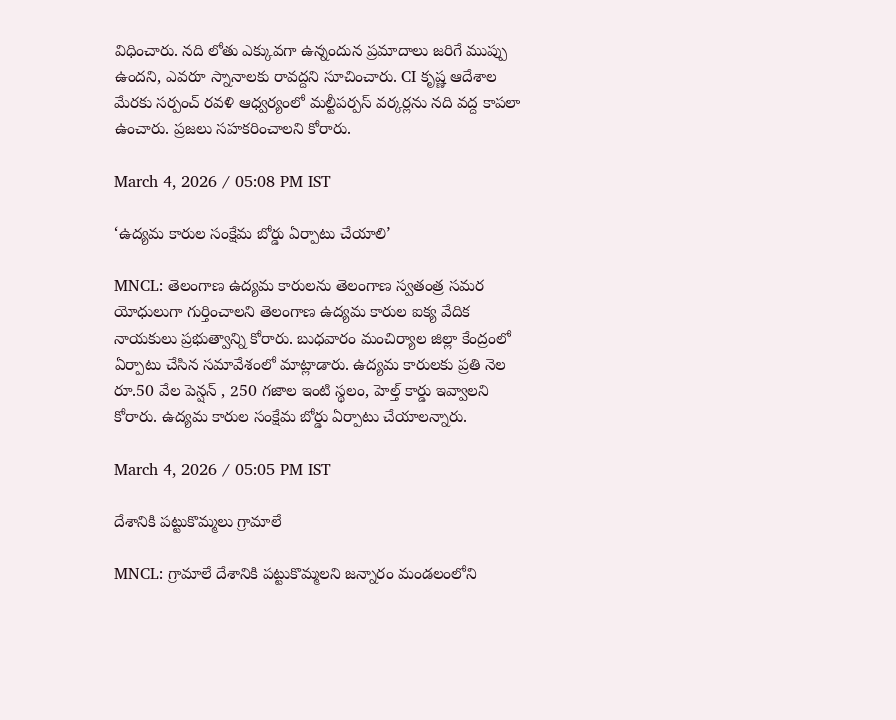విధించారు. నది లోతు ఎక్కువగా ఉన్నందున ప్రమాదాలు జరిగే ముప్పు ఉందని, ఎవరూ స్నానాలకు రావద్దని సూచించారు. CI కృష్ణ ఆదేశాల మేరకు సర్పంచ్ రవళి ఆధ్వర్యంలో మల్టీపర్పస్ వర్కర్లను నది వద్ద కాపలా ఉంచారు. ప్రజలు సహకరించాలని కోరారు.

March 4, 2026 / 05:08 PM IST

‘ఉద్యమ కారుల సంక్షేమ బోర్డు ఏర్పాటు చేయాలి’

MNCL: తెలంగాణ ఉద్యమ కారులను తెలంగాణ స్వతంత్ర సమర యోధులుగా గుర్తించాలని తెలంగాణ ఉద్యమ కారుల ఐక్య వేదిక నాయకులు ప్రభుత్వాన్ని కోరారు. బుధవారం మంచిర్యాల జిల్లా కేంద్రంలో ఏర్పాటు చేసిన సమావేశంలో మాట్లాడారు. ఉద్యమ కారులకు ప్రతి నెల రూ.50 వేల పెన్షన్ , 250 గజాల ఇంటి స్థలం, హెల్త్ కార్డు ఇవ్వాలని కోరారు. ఉద్యమ కారుల సంక్షేమ బోర్డు ఏర్పాటు చేయాలన్నారు.

March 4, 2026 / 05:05 PM IST

దేశానికి పట్టుకొమ్మలు గ్రామాలే

MNCL: గ్రామాలే దేశానికి పట్టుకొమ్మలని జన్నారం మండలంలోని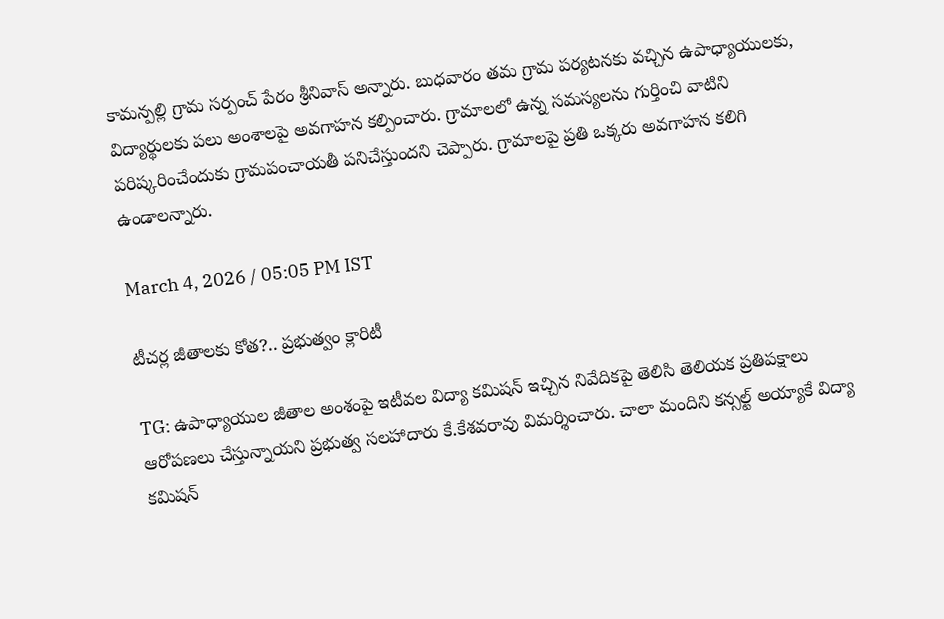కామన్పల్లి గ్రామ సర్పంచ్ పేరం శ్రీనివాస్ అన్నారు. బుధవారం తమ గ్రామ పర్యటనకు వచ్చిన ఉపాధ్యాయులకు, విద్యార్థులకు పలు అంశాలపై అవగాహన కల్పించారు. గ్రామాలలో ఉన్న సమస్యలను గుర్తించి వాటిని పరిష్కరించేందుకు గ్రామపంచాయతీ పనిచేస్తుందని చెప్పారు. గ్రామాలపై ప్రతి ఒక్కరు అవగాహన కలిగి ఉండాలన్నారు.

March 4, 2026 / 05:05 PM IST

టీచర్ల జీతాలకు కోత?.. ప్రభుత్వం క్లారిటీ

TG: ఉపాధ్యాయుల జీతాల అంశంపై ఇటీవల విద్యా కమిషన్‍ ఇచ్చిన నివేదికపై తెలిసి తెలియక ప్రతిపక్షాలు ఆరోపణలు చేస్తున్నాయని ప్రభుత్వ సలహాదారు కే.కేశవరావు విమర్శించారు. చాలా మందిని కన్సల్ట్ అయ్యాకే విద్యా కమిషన్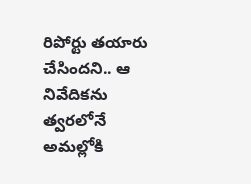రిపోర్టు తయారు చేసిందని.. ఆ నివేదికను త్వరలోనే అమల్లోకి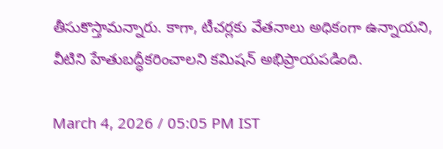తీసుకొస్తామన్నారు. కాగా, టీచర్లకు వేతనాలు అధికంగా ఉన్నాయని, వీటిని హేతుబద్ధీకరించాలని కమిషన్ అభిప్రాయపడింది.

March 4, 2026 / 05:05 PM IST